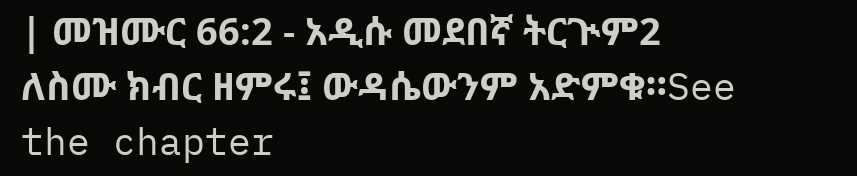| መዝሙር 66:2 - አዲሱ መደበኛ ትርጒም2 ለስሙ ክብር ዘምሩ፤ ውዳሴውንም አድምቁ።See the chapter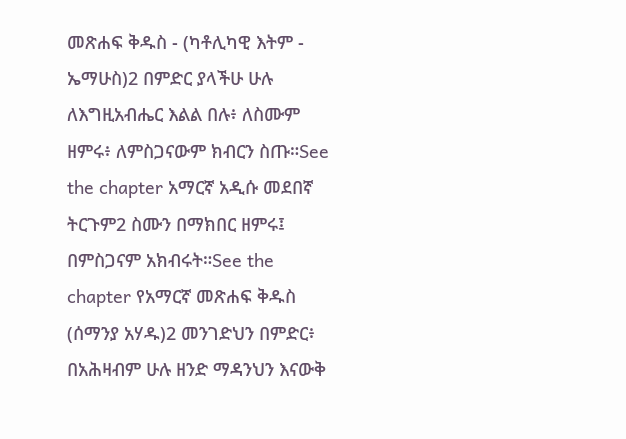መጽሐፍ ቅዱስ - (ካቶሊካዊ እትም - ኤማሁስ)2 በምድር ያላችሁ ሁሉ ለእግዚአብሔር እልል በሉ፥ ለስሙም ዘምሩ፥ ለምስጋናውም ክብርን ስጡ።See the chapter አማርኛ አዲሱ መደበኛ ትርጉም2 ስሙን በማክበር ዘምሩ፤ በምስጋናም አክብሩት።See the chapter የአማርኛ መጽሐፍ ቅዱስ (ሰማንያ አሃዱ)2 መንገድህን በምድር፥ በአሕዛብም ሁሉ ዘንድ ማዳንህን እናውቅ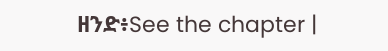ዘንድ፥See the chapter |